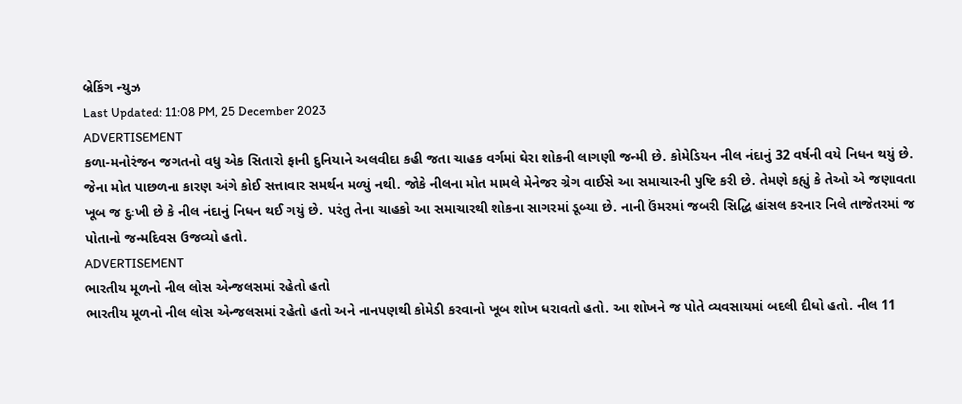બ્રેકિંગ ન્યુઝ
Last Updated: 11:08 PM, 25 December 2023
ADVERTISEMENT
કળા-મનોરંજન જગતનો વધુ એક સિતારો ફાની દુનિયાને અલવીદા કહી જતા ચાહક વર્ગમાં ઘેરા શોકની લાગણી જન્મી છે. કોમેડિયન નીલ નંદાનું 32 વર્ષની વયે નિધન થયું છે. જેના મોત પાછળના કારણ અંગે કોઈ સત્તાવાર સમર્થન મળ્યું નથી. જોકે નીલના મોત મામલે મેનેજર ગ્રેગ વાઈસે આ સમાચારની પુષ્ટિ કરી છે. તેમણે કહ્યું કે તેઓ એ જણાવતા ખૂબ જ દુઃખી છે કે નીલ નંદાનું નિધન થઈ ગયું છે. પરંતુ તેના ચાહકો આ સમાચારથી શોકના સાગરમાં ડૂબ્યા છે. નાની ઉંમરમાં જબરી સિદ્ધિ હાંસલ કરનાર નિલે તાજેતરમાં જ પોતાનો જન્મદિવસ ઉજવ્યો હતો.
ADVERTISEMENT
ભારતીય મૂળનો નીલ લોસ એન્જલસમાં રહેતો હતો
ભારતીય મૂળનો નીલ લોસ એન્જલસમાં રહેતો હતો અને નાનપણથી કોમેડી કરવાનો ખૂબ શોખ ધરાવતો હતો. આ શોખને જ પોતે વ્યવસાયમાં બદલી દીધો હતો. નીલ 11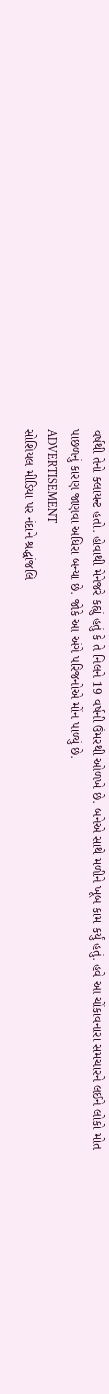વર્ષથી તેનો ક્લાયન્ટ હતો. હોવાથી મેનેજરે કહ્યું હતું કે તે નિલને 19 વર્ષની ઉંમરથી ઓળખે છે. બનેએ સાથે મળીને ખૂબ કામ કર્યું હતું. હવે આ ચોંકાવનારા સમચારને લઈને લોકો મોત પાછળનું કારણ જાણવા અધિરા બન્યા છે. જોકે આ અંગે પરિજનોએ મોંન પાળ્યું છે.
ADVERTISEMENT
સોશિયલ મીડિયા પર નંદાને શ્રદ્ધાંજલિ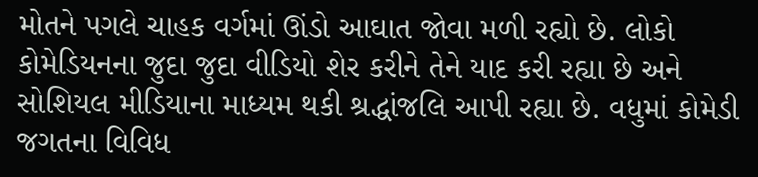મોતને પગલે ચાહક વર્ગમાં ઊંડો આઘાત જોવા મળી રહ્યો છે. લોકો કોમેડિયનના જુદા જુદા વીડિયો શેર કરીને તેને યાદ કરી રહ્યા છે અને સોશિયલ મીડિયાના માધ્યમ થકી શ્રદ્ધાંજલિ આપી રહ્યા છે. વધુમાં કોમેડી જગતના વિવિધ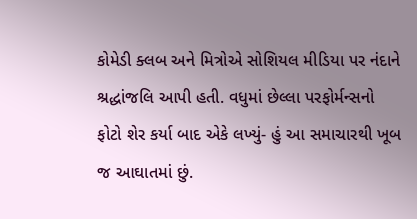કોમેડી ક્લબ અને મિત્રોએ સોશિયલ મીડિયા પર નંદાને શ્રદ્ધાંજલિ આપી હતી. વધુમાં છેલ્લા પરફોર્મન્સનો ફોટો શેર કર્યા બાદ એકે લખ્યું- હું આ સમાચારથી ખૂબ જ આઘાતમાં છું.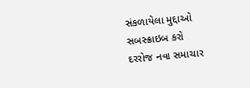સંકળાયેલા મુદ્દાઓ
સબસ્ક્રાઇબ કરો
દરરોજ નવા સમાચાર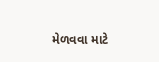મેળવવા માટે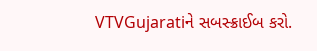VTVGujaratiને સબસ્ક્રાઈબ કરો.